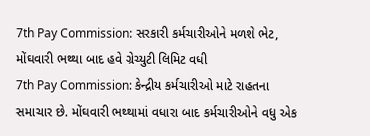7th Pay Commission: સરકારી કર્મચારીઓને મળશે ભેટ, મોંઘવારી ભથ્થા બાદ હવે ગ્રેચ્યુટી લિમિટ વધી
7th Pay Commission: કેન્દ્રીય કર્મચારીઓ માટે રાહતના સમાચાર છે. મોંઘવારી ભથ્થામાં વધારા બાદ કર્મચારીઓને વધુ એક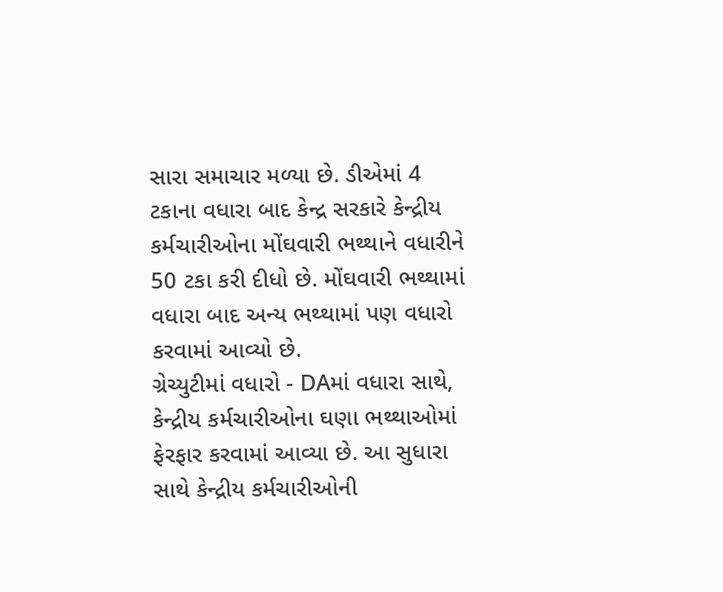સારા સમાચાર મળ્યા છે. ડીએમાં 4 ટકાના વધારા બાદ કેન્દ્ર સરકારે કેન્દ્રીય કર્મચારીઓના મોંઘવારી ભથ્થાને વધારીને 50 ટકા કરી દીધો છે. મોંઘવારી ભથ્થામાં વધારા બાદ અન્ય ભથ્થામાં પણ વધારો કરવામાં આવ્યો છે.
ગ્રેચ્યુટીમાં વધારો - DAમાં વધારા સાથે, કેન્દ્રીય કર્મચારીઓના ઘણા ભથ્થાઓમાં ફેરફાર કરવામાં આવ્યા છે. આ સુધારા સાથે કેન્દ્રીય કર્મચારીઓની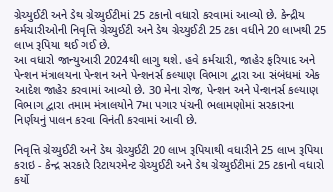ગ્રેચ્યુઈટી અને ડેથ ગ્રેચ્યુઈટીમાં 25 ટકાનો વધારો કરવામાં આવ્યો છે. કેન્દ્રીય કર્મચારીઓની નિવૃત્તિ ગ્રેચ્યુઈટી અને ડેથ ગ્રેચ્યુઈટી 25 ટકા વધીને 20 લાખથી 25 લાખ રૂપિયા થઈ ગઈ છે.
આ વધારો જાન્યુઆરી 2024થી લાગુ થશે. હવે કર્મચારી, જાહેર ફરિયાદ અને પેન્શન મંત્રાલયના પેન્શન અને પેન્શનર્સ કલ્યાણ વિભાગ દ્વારા આ સંબંધમાં એક આદેશ જાહેર કરવામાં આવ્યો છે. 30 મેના રોજ, પેન્શન અને પેન્શનર્સ કલ્યાણ વિભાગ દ્વારા તમામ મંત્રાલયોને 7મા પગાર પંચની ભલામણોમાં સરકારના નિર્ણયનું પાલન કરવા વિનંતી કરવામાં આવી છે.

નિવૃત્તિ ગ્રેચ્યુઈટી અને ડેથ ગ્રેચ્યુઈટી 20 લાખ રૂપિયાથી વધારીને 25 લાખ રૂપિયા કરાઇ - કેન્દ્ર સરકારે રિટાયરમેન્ટ ગ્રેચ્યુઈટી અને ડેથ ગ્રેચ્યુઈટીમાં 25 ટકાનો વધારો કર્યો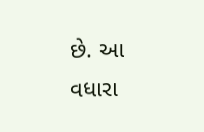છે. આ વધારા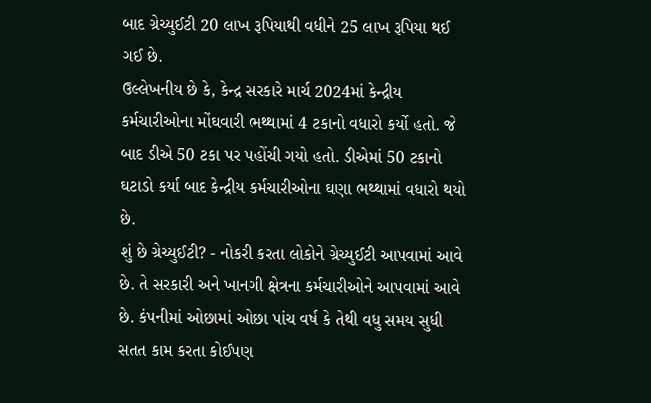બાદ ગ્રેચ્યુઈટી 20 લાખ રૂપિયાથી વધીને 25 લાખ રૂપિયા થઈ ગઈ છે.
ઉલ્લેખનીય છે કે, કેન્દ્ર સરકારે માર્ચ 2024માં કેન્દ્રીય કર્મચારીઓના મોંઘવારી ભથ્થામાં 4 ટકાનો વધારો કર્યો હતો. જે બાદ ડીએ 50 ટકા પર પહોંચી ગયો હતો. ડીએમાં 50 ટકાનો ઘટાડો કર્યા બાદ કેન્દ્રીય કર્મચારીઓના ઘણા ભથ્થામાં વધારો થયો છે.
શું છે ગ્રેચ્યુઈટી? - નોકરી કરતા લોકોને ગ્રેચ્યુઈટી આપવામાં આવે છે. તે સરકારી અને ખાનગી ક્ષેત્રના કર્મચારીઓને આપવામાં આવે છે. કંપનીમાં ઓછામાં ઓછા પાંચ વર્ષ કે તેથી વધુ સમય સુધી સતત કામ કરતા કોઈપણ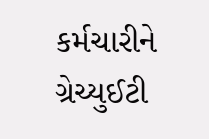કર્મચારીને ગ્રેચ્યુઈટી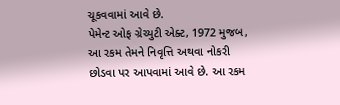ચૂકવવામાં આવે છે.
પેમેન્ટ ઓફ ગ્રેચ્યુટી એક્ટ, 1972 મુજબ, આ રકમ તેમને નિવૃત્તિ અથવા નોકરી છોડવા પર આપવામાં આવે છે. આ રકમ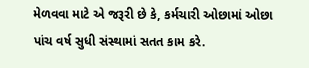મેળવવા માટે એ જરૂરી છે કે, કર્મચારી ઓછામાં ઓછા પાંચ વર્ષ સુધી સંસ્થામાં સતત કામ કરે.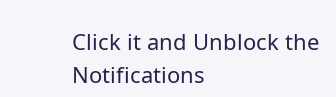Click it and Unblock the Notifications